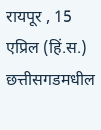रायपूर , 15 एप्रिल (हिं.स.) छत्तीसगडमधील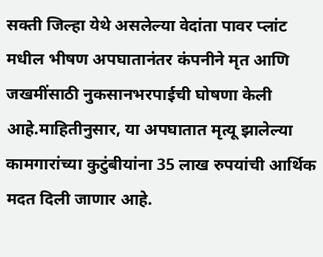सक्ती जिल्हा येथे असलेल्या वेदांता पावर प्लांट मधील भीषण अपघातानंतर कंपनीने मृत आणि जखमींसाठी नुकसानभरपाईची घोषणा केली आहे.माहितीनुसार, या अपघातात मृत्यू झालेल्या कामगारांच्या कुटुंबीयांना 35 लाख रुपयांची आर्थिक मदत दिली जाणार आहे.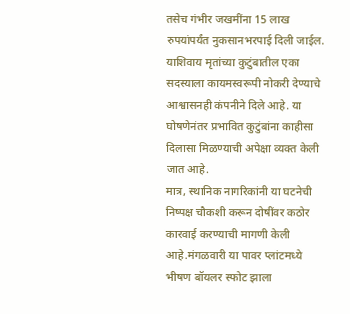तसेच गंभीर जखमींना 15 लाख रुपयांपर्यंत नुकसानभरपाई दिली जाईल. याशिवाय मृतांच्या कुटुंबातील एका सदस्याला कायमस्वरूपी नोकरी देण्याचे आश्वासनही कंपनीने दिले आहे. या घोषणेनंतर प्रभावित कुटुंबांना काहीसा दिलासा मिळण्याची अपेक्षा व्यक्त केली जात आहे.
मात्र, स्थानिक नागरिकांनी या घटनेची निष्पक्ष चौकशी करून दोषींवर कठोर कारवाई करण्याची मागणी केली आहे.मंगळवारी या पावर प्लांटमध्ये भीषण बॉयलर स्फोट झाला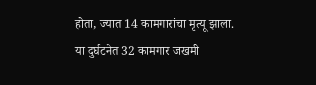होता, ज्यात 14 कामगारांचा मृत्यू झाला. या दुर्घटनेत 32 कामगार जखमी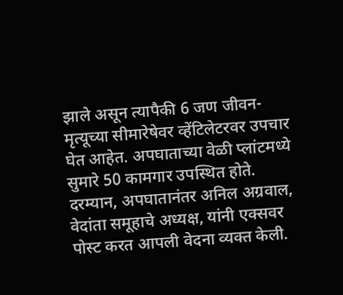झाले असून त्यापैकी 6 जण जीवन-मृत्यूच्या सीमारेषेवर व्हेंटिलेटरवर उपचार घेत आहेत. अपघाताच्या वेळी प्लांटमध्ये सुमारे 50 कामगार उपस्थित होते.
दरम्यान, अपघातानंतर अनिल अग्रवाल, वेदांता समूहाचे अध्यक्ष, यांनी एक्सवर पोस्ट करत आपली वेदना व्यक्त केली.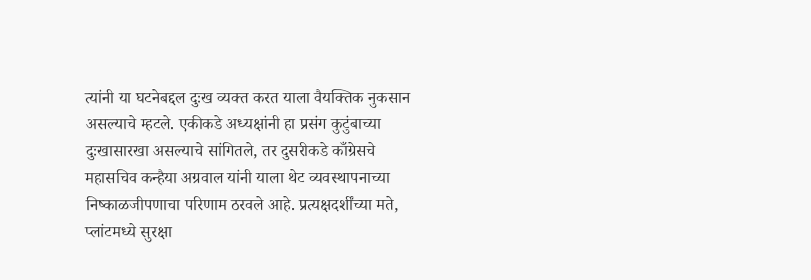त्यांनी या घटनेबद्दल दुःख व्यक्त करत याला वैयक्तिक नुकसान असल्याचे म्हटले. एकीकडे अध्यक्षांनी हा प्रसंग कुटुंबाच्या दुःखासारखा असल्याचे सांगितले, तर दुसरीकडे काँग्रेसचे महासचिव कन्हैया अग्रवाल यांनी याला थेट व्यवस्थापनाच्या निष्काळजीपणाचा परिणाम ठरवले आहे. प्रत्यक्षदर्शींच्या मते, प्लांटमध्ये सुरक्षा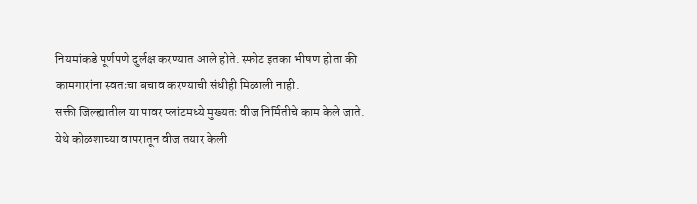नियमांकडे पूर्णपणे दुर्लक्ष करण्यात आले होते. स्फोट इतका भीषण होता की कामगारांना स्वतःचा बचाव करण्याची संधीही मिळाली नाही.
सक्ती जिल्ह्यातील या पावर प्लांटमध्ये मुख्यतः वीज निर्मितीचे काम केले जाते. येथे कोळशाच्या वापरातून वीज तयार केली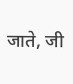जाते, जी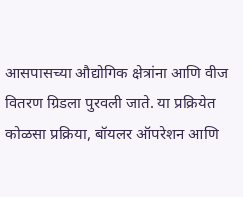आसपासच्या औद्योगिक क्षेत्रांना आणि वीज वितरण ग्रिडला पुरवली जाते. या प्रक्रियेत कोळसा प्रक्रिया, बॉयलर ऑपरेशन आणि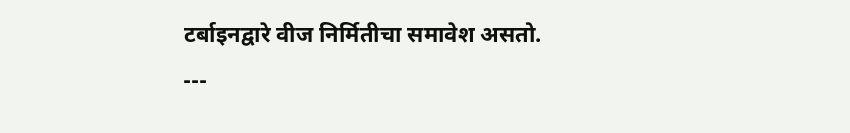टर्बाइनद्वारे वीज निर्मितीचा समावेश असतो.
---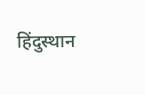हिंदुस्थान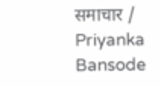समाचार / Priyanka Bansode